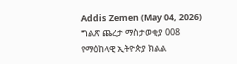Addis Zemen (May 04, 2026)
ግልጽ ጨረታ ማስታወቂያ 008
የማዕከላዊ ኢትዮጵያ ክልል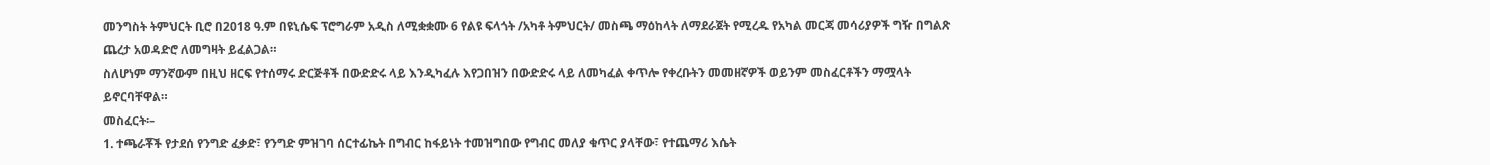መንግስት ትምህርት ቢሮ በ2018 ዓ.ም በዩኒሴፍ ፕሮግራም አዲስ ለሚቋቋሙ 6 የልዩ ፍላጎት /አካቶ ትምህርት/ መስጫ ማዕከላት ለማደራጀት የሚረዱ የአካል መርጃ መሳሪያዎች ግዥ በግልጽ ጨረታ አወዳድሮ ለመግዛት ይፈልጋል።
ስለሆነም ማንኛውም በዚህ ዘርፍ የተሰማሩ ድርጅቶች በውድድሩ ላይ እንዲካፈሉ እየጋበዝን በውድድሩ ላይ ለመካፈል ቀጥሎ የቀረቡትን መመዘኛዎች ወይንም መስፈርቶችን ማሟላት ይኖርባቸዋል።
መስፈርት፡–
1. ተጫራቾች የታደሰ የንግድ ፈቃድ፣ የንግድ ምዝገባ ሰርተፊኬት በግብር ከፋይነት ተመዝግበው የግብር መለያ ቁጥር ያላቸው፣ የተጨማሪ እሴት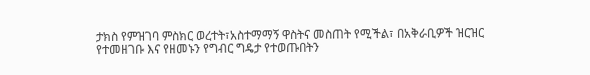ታክስ የምዝገባ ምስክር ወረተት፣አስተማማኝ ዋስትና መስጠት የሚችል፣ በአቅራቢዎች ዝርዝር የተመዘገቡ እና የዘመኑን የግብር ግዴታ የተወጡበትን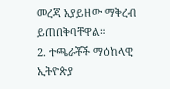መረጃ አያይዘው ማቅረብ ይጠበቅባቸዋል።
2. ተጫራቾች ማዕከላዊ ኢትዮጵያ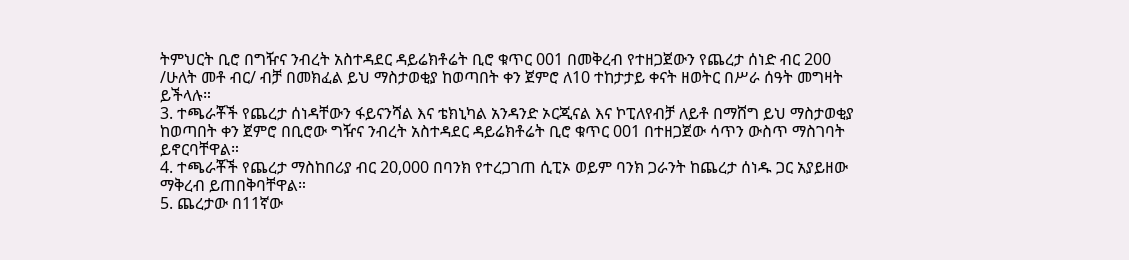ትምህርት ቢሮ በግዥና ንብረት አስተዳደር ዳይሬክቶሬት ቢሮ ቁጥር 001 በመቅረብ የተዘጋጀውን የጨረታ ሰነድ ብር 200 /ሁለት መቶ ብር/ ብቻ በመክፈል ይህ ማስታወቂያ ከወጣበት ቀን ጀምሮ ለ10 ተከታታይ ቀናት ዘወትር በሥራ ሰዓት መግዛት ይችላሉ።
3. ተጫራቾች የጨረታ ሰነዳቸውን ፋይናንሻል እና ቴክኒካል አንዳንድ ኦርጂናል እና ኮፒለየብቻ ለይቶ በማሸግ ይህ ማስታወቂያ ከወጣበት ቀን ጀምሮ በቢሮው ግዥና ንብረት አስተዳደር ዳይሬክቶሬት ቢሮ ቁጥር 001 በተዘጋጀው ሳጥን ውስጥ ማስገባት ይኖርባቸዋል።
4. ተጫራቾች የጨረታ ማስከበሪያ ብር 20,000 በባንክ የተረጋገጠ ሲፒኦ ወይም ባንክ ጋራንት ከጨረታ ሰነዱ ጋር አያይዘው ማቅረብ ይጠበቅባቸዋል።
5. ጨረታው በ11ኛው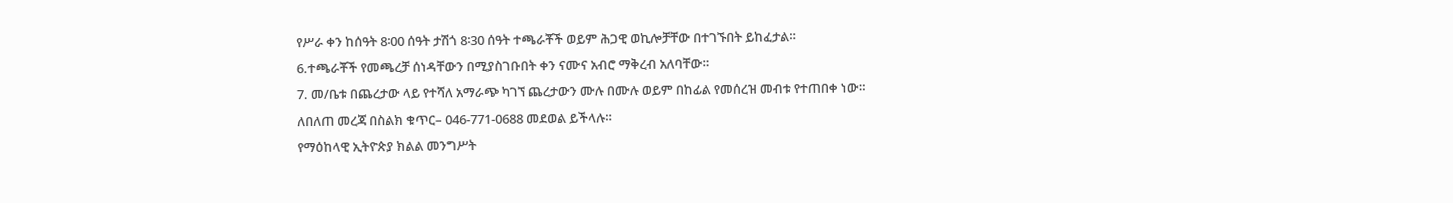የሥራ ቀን ከሰዓት 8፡00 ሰዓት ታሽጎ 8፡30 ሰዓት ተጫራቾች ወይም ሕጋዊ ወኪሎቻቸው በተገኙበት ይከፈታል።
6.ተጫራቾች የመጫረቻ ሰነዳቸውን በሚያስገቡበት ቀን ናሙና አብሮ ማቅረብ አለባቸው።
7. መ/ቤቱ በጨረታው ላይ የተሻለ አማራጭ ካገኘ ጨረታውን ሙሉ በሙሉ ወይም በከፊል የመሰረዝ መብቱ የተጠበቀ ነው።
ለበለጠ መረጃ በስልክ ቁጥር– 046-771-0688 መደወል ይችላሉ።
የማዕከላዊ ኢትዮጵያ ክልል መንግሥት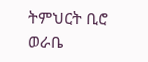ትምህርት ቢሮ
ወራቤ